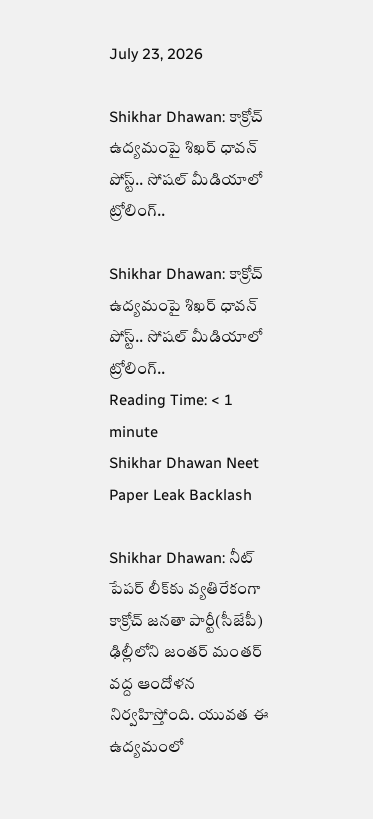July 23, 2026

Shikhar Dhawan: కాక్రోచ్ ఉద్యమంపై శిఖర్ ధావన్ పోస్ట్.. సోషల్ మీడియాలో ట్రోలింగ్..

Shikhar Dhawan: కాక్రోచ్ ఉద్యమంపై శిఖర్ ధావన్ పోస్ట్.. సోషల్ మీడియాలో ట్రోలింగ్..
Reading Time: < 1 minute
Shikhar Dhawan Neet Paper Leak Backlash

Shikhar Dhawan: నీట్ పేపర్ లీక్‌కు వ్యతిరేకంగా కాక్రోచ్ జనతా పార్టీ(సీజేపీ) ఢిల్లీలోని జంతర్ మంతర్ వద్ద ఆందోళన నిర్వహిస్తోంది. యువత ఈ ఉద్యమంలో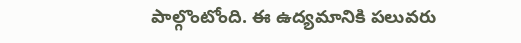పాల్గొంటోంది. ఈ ఉద్యమానికి పలువరు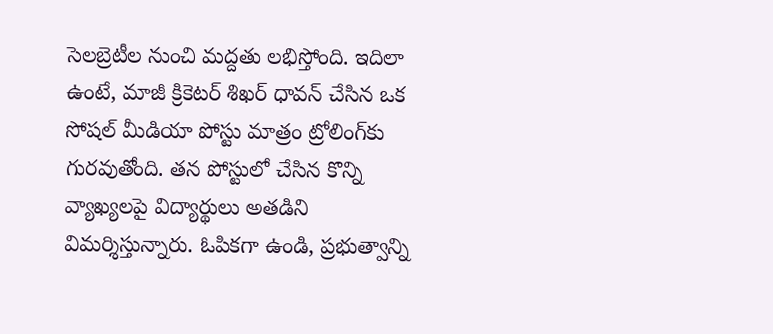సెలబ్రెటీల నుంచి మద్దతు లభిస్తోంది. ఇదిలా ఉంటే, మాజీ క్రికెటర్ శిఖర్ ధావన్ చేసిన ఒక సోషల్ మీడియా పోస్టు మాత్రం ట్రోలింగ్‌కు గురవుతోంది. తన పోస్టులో చేసిన కొన్ని వ్యాఖ్యలపై విద్యార్థులు అతడిని విమర్శిస్తున్నారు. ఓపికగా ఉండి, ప్రభుత్వాన్ని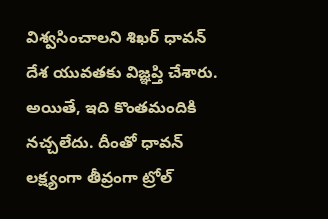విశ్వసించాలని శిఖర్ ధావన్ దేశ యువతకు విజ్ఞప్తి చేశారు. అయితే, ఇది కొంతమందికి నచ్చలేదు. దీంతో ధావన్ లక్ష్యంగా తీవ్రంగా ట్రోల్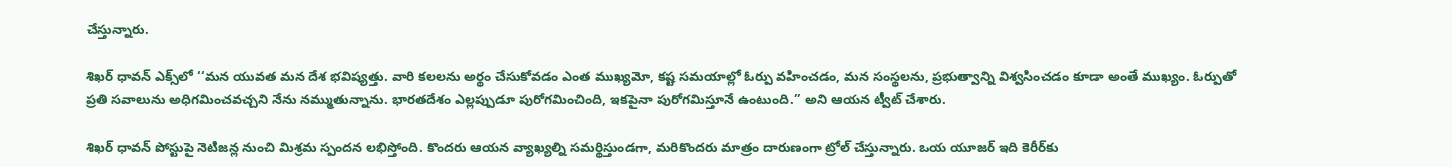చేస్తున్నారు.

శిఖర్ ధావన్ ఎక్స్‌లో ‘‘మన యువత మన దేశ భవిష్యత్తు. వారి కలలను అర్థం చేసుకోవడం ఎంత ముఖ్యమో, కష్ట సమయాల్లో ఓర్పు వహించడం, మన సంస్థలను, ప్రభుత్వాన్ని విశ్వసించడం కూడా అంతే ముఖ్యం. ఓర్పుతో ప్రతి సవాలును అధిగమించవచ్చని నేను నమ్ముతున్నాను. భారతదేశం ఎల్లప్పుడూ పురోగమించింది, ఇకపైనా పురోగమిస్తూనే ఉంటుంది.’’ అని ఆయన ట్వీట్ చేశారు.

శిఖర్ ధావన్ పోస్టుపై నెటిజన్ల నుంచి మిశ్రమ స్పందన లభిస్తోంది. కొందరు ఆయన వ్యాఖ్యల్ని సమర్థిస్తుండగా, మరికొందరు మాత్రం దారుణంగా ట్రోల్ చేస్తున్నారు. ఒయ యూజర్ ఇది కెరీర్‌కు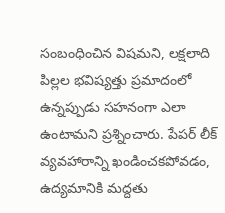సంబంధించిన విషమని, లక్షలాది పిల్లల భవిష్యత్తు ప్రమాదంలో ఉన్నప్పుడు సహనంగా ఎలా ఉంటామని ప్రశ్నించారు. పేపర్ లీక్ వ్యవహారాన్ని ఖండించకపోవడం, ఉద్యమానికి మద్దతు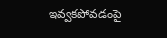ఇవ్వకపోవడంపై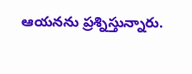ఆయనను ప్రశ్నిస్తున్నారు.